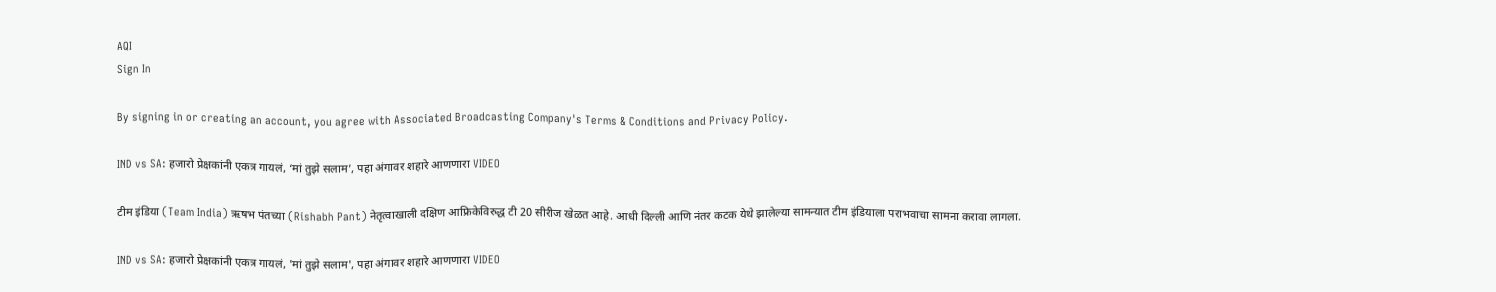AQI
Sign In

By signing in or creating an account, you agree with Associated Broadcasting Company's Terms & Conditions and Privacy Policy.

IND vs SA: हजारो प्रेक्षकांनी एकत्र गायलं, ‘मां तुझे सलाम’, पहा अंगावर शहारे आणणारा VIDEO

टीम इंडिया (Team India) ऋषभ पंतच्या (Rishabh Pant) नेतृत्वाखाली दक्षिण आफ्रिकेविरुद्ध टी 20 सीरीज खेळत आहे. आधी दिल्ली आणि नंतर कटक येथे झालेल्या सामन्यात टीम इंडियाला पराभवाचा सामना करावा लागला.

IND vs SA: हजारो प्रेक्षकांनी एकत्र गायलं, 'मां तुझे सलाम', पहा अंगावर शहारे आणणारा VIDEO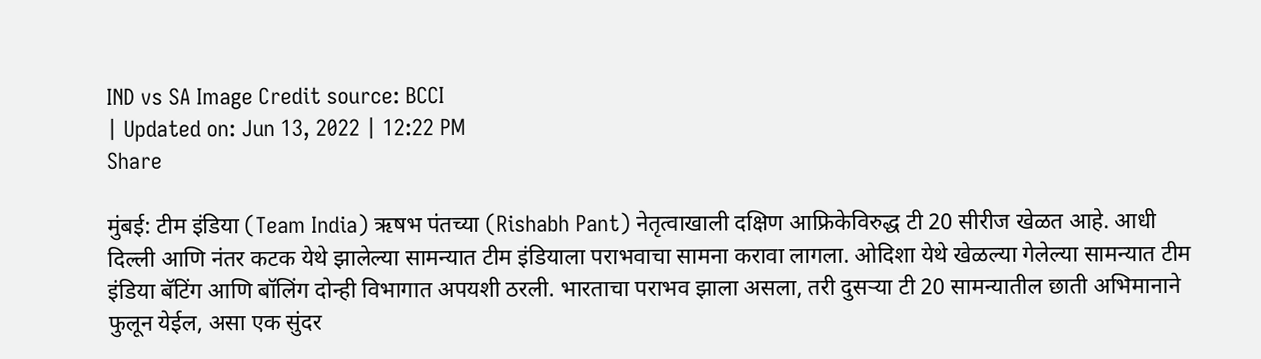IND vs SA Image Credit source: BCCI
| Updated on: Jun 13, 2022 | 12:22 PM
Share

मुंबई: टीम इंडिया (Team India) ऋषभ पंतच्या (Rishabh Pant) नेतृत्वाखाली दक्षिण आफ्रिकेविरुद्ध टी 20 सीरीज खेळत आहे. आधी दिल्ली आणि नंतर कटक येथे झालेल्या सामन्यात टीम इंडियाला पराभवाचा सामना करावा लागला. ओदिशा येथे खेळल्या गेलेल्या सामन्यात टीम इंडिया बॅटिंग आणि बॉलिंग दोन्ही विभागात अपयशी ठरली. भारताचा पराभव झाला असला, तरी दुसऱ्या टी 20 सामन्यातील छाती अभिमानाने फुलून येईल, असा एक सुंदर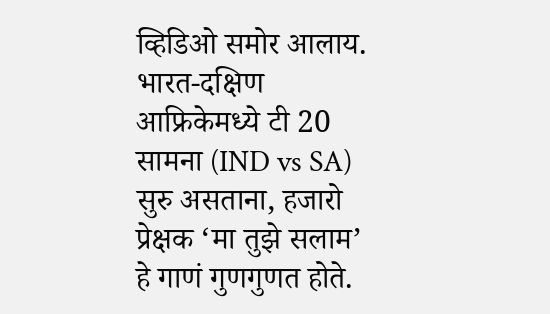व्हिडिओ समोर आलाय. भारत-दक्षिण आफ्रिकेमध्ये टी 20 सामना (IND vs SA) सुरु असताना, हजारो प्रेक्षक ‘मा तुझे सलाम’ हे गाणं गुणगुणत होते.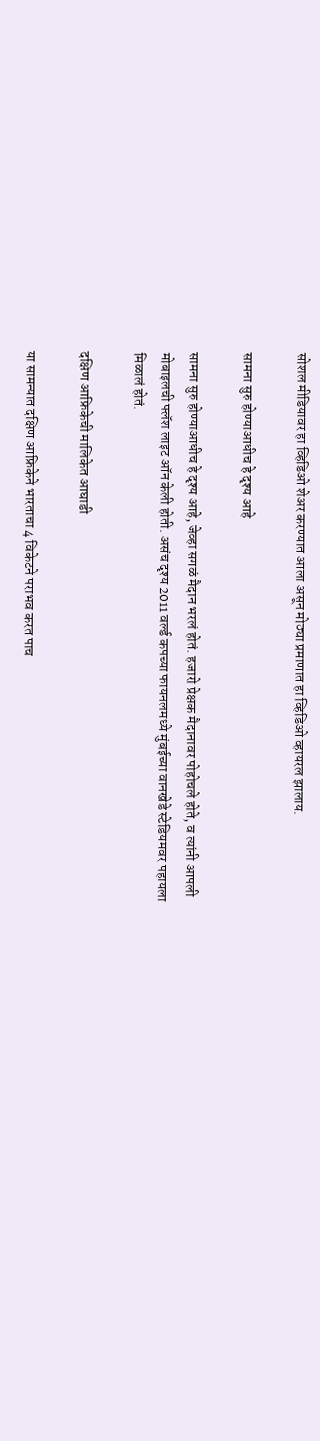सोशल मीडियावर हा व्हिडिओ शेअर करण्यात आला असून मोठ्या प्रमाणात हा व्हिडिओ व्हायरल झालाय.

सामना सुरु होण्याआधीच हे दृश्य आहे

सामना सुरु होण्याआधीच हे दृश्य आहे, जेव्हा सगळं मैदान भरलं होतं. हजारो प्रेक्षक मैदानावर पोहोचले होते, व त्यांनी आपली मोबाइलची फ्लॅश लाइट ऑन केली होती. असंच दृश्य 2011 वर्ल्ड कपच्या फायनलमध्ये मुंबईच्या वानखेडे स्टेडियमवर पहायला मिळालं होतं.

दक्षिण आफ्रिकेची मालिकेत आघाडी

या सामन्यात दक्षिण आफ्रिकेने भारताचा 4 विकेटने पराभव करत पाच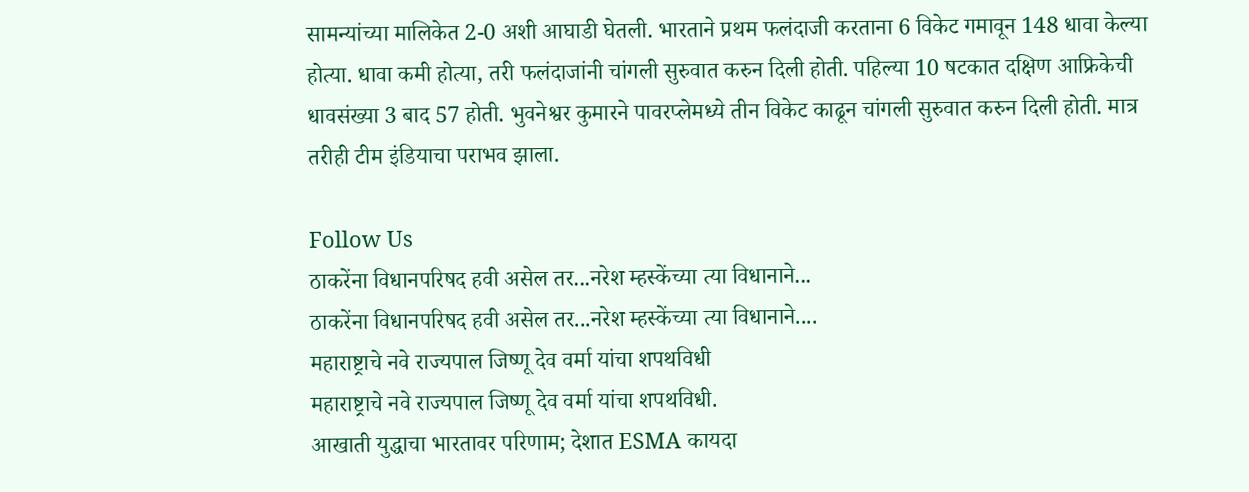सामन्यांच्या मालिकेत 2-0 अशी आघाडी घेतली. भारताने प्रथम फलंदाजी करताना 6 विकेट गमावून 148 धावा केल्या होत्या. धावा कमी होत्या, तरी फलंदाजांनी चांगली सुरुवात करुन दिली होती. पहिल्या 10 षटकात दक्षिण आफ्रिकेची धावसंख्या 3 बाद 57 होती. भुवनेश्वर कुमारने पावरप्लेमध्ये तीन विकेट काढून चांगली सुरुवात करुन दिली होती. मात्र तरीही टीम इंडियाचा पराभव झाला.

Follow Us
ठाकरेंना विधानपरिषद हवी असेल तर...नरेश म्हस्केंच्या त्या विधानाने...
ठाकरेंना विधानपरिषद हवी असेल तर...नरेश म्हस्केंच्या त्या विधानाने....
महाराष्ट्राचे नवे राज्यपाल जिष्णू देव वर्मा यांचा शपथविधी
महाराष्ट्राचे नवे राज्यपाल जिष्णू देव वर्मा यांचा शपथविधी.
आखाती युद्धाचा भारतावर परिणाम; देशात ESMA कायदा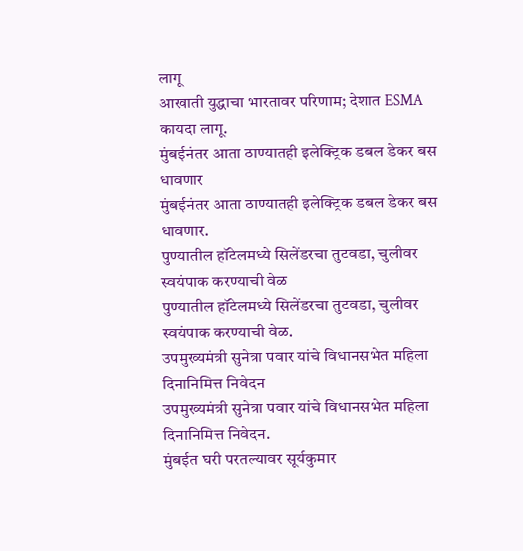लागू
आखाती युद्धाचा भारतावर परिणाम; देशात ESMA कायदा लागू.
मुंबईनंतर आता ठाण्यातही इलेक्ट्रिक डबल डेकर बस धावणार
मुंबईनंतर आता ठाण्यातही इलेक्ट्रिक डबल डेकर बस धावणार.
पुण्यातील हॉटेलमध्ये सिलेंडरचा तुटवडा, चुलीवर स्वयंपाक करण्याची वेळ
पुण्यातील हॉटेलमध्ये सिलेंडरचा तुटवडा, चुलीवर स्वयंपाक करण्याची वेळ.
उपमुख्यमंत्री सुनेत्रा पवार यांचे विधानसभेत महिला दिनानिमित्त निवेदन
उपमुख्यमंत्री सुनेत्रा पवार यांचे विधानसभेत महिला दिनानिमित्त निवेदन.
मुंबईत घरी परतल्यावर सूर्यकुमार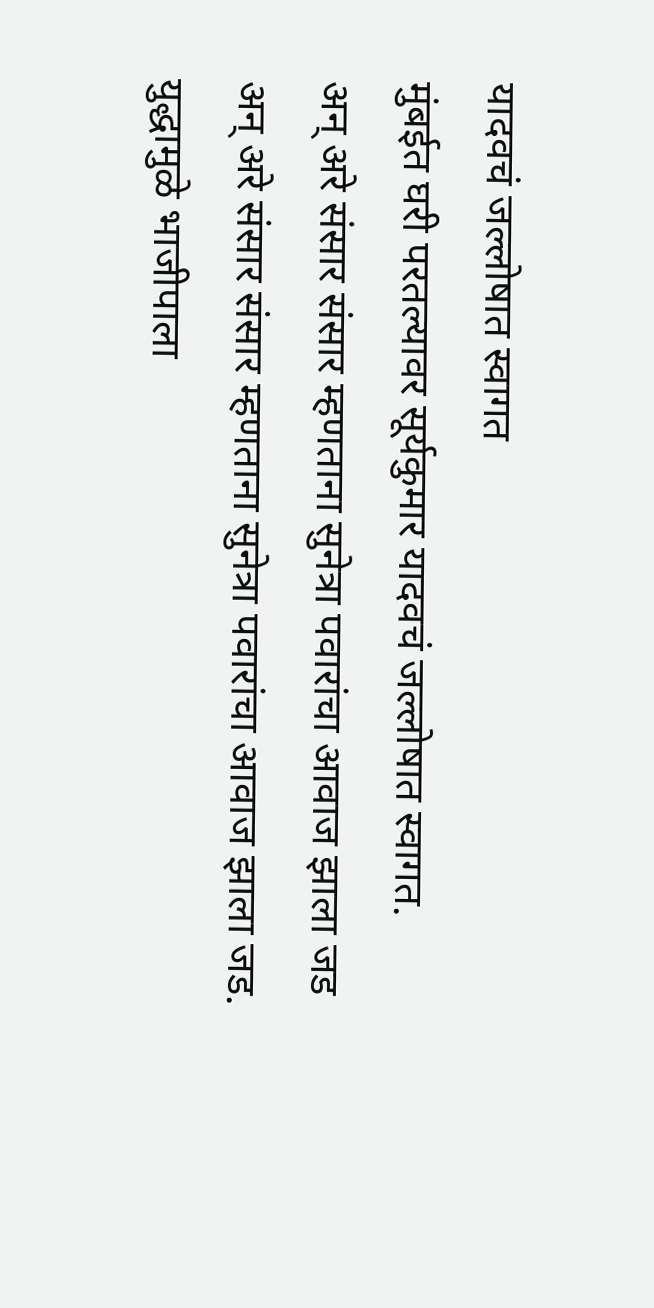यादवचं जल्लोषात स्वागत
मुंबईत घरी परतल्यावर सूर्यकुमार यादवचं जल्लोषात स्वागत.
अन् अरे संसार संसार म्हणताना सुनेत्रा पवारांचा आवाज झाला जड
अन् अरे संसार संसार म्हणताना सुनेत्रा पवारांचा आवाज झाला जड.
युद्धामुळे भाजीपाला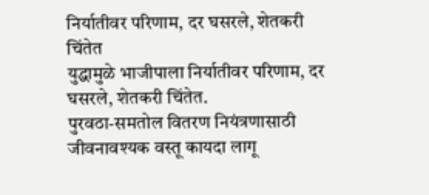निर्यातीवर परिणाम, दर घसरले, शेतकरी चिंतेत
युद्धामुळे भाजीपाला निर्यातीवर परिणाम, दर घसरले, शेतकरी चिंतेत.
पुरवठा-समतोल वितरण नियंत्रणासाठी जीवनावश्यक वस्तू कायदा लागू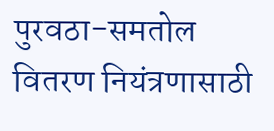पुरवठा-समतोल वितरण नियंत्रणासाठी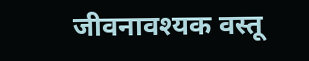जीवनावश्यक वस्तू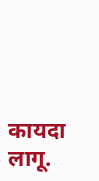कायदा लागू.